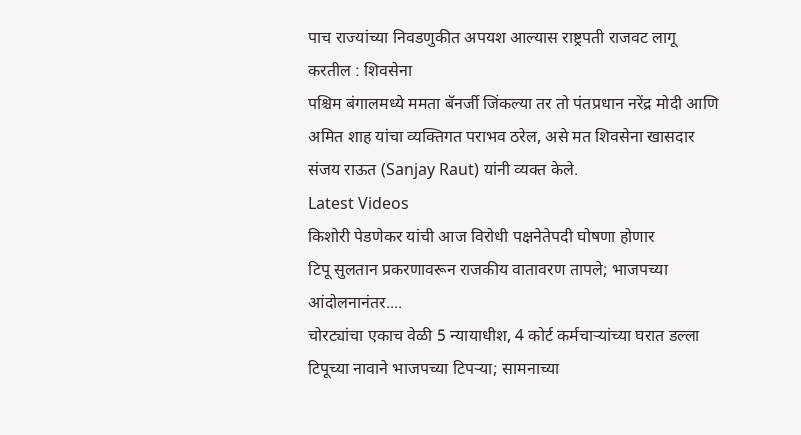पाच राज्यांच्या निवडणुकीत अपयश आल्यास राष्ट्रपती राजवट लागू करतील : शिवसेना
पश्चिम बंगालमध्ये ममता बॅनर्जी जिंकल्या तर तो पंतप्रधान नरेंद्र मोदी आणि अमित शाह यांचा व्यक्तिगत पराभव ठरेल, असे मत शिवसेना खासदार संजय राऊत (Sanjay Raut) यांनी व्यक्त केले.
Latest Videos
किशोरी पेडणेकर यांची आज विरोधी पक्षनेतेपदी घोषणा होणार
टिपू सुलतान प्रकरणावरून राजकीय वातावरण तापले; भाजपच्या आंदोलनानंतर....
चोरट्यांचा एकाच वेळी 5 न्यायाधीश, 4 कोर्ट कर्मचाऱ्यांच्या घरात डल्ला
टिपूच्या नावाने भाजपच्या टिपऱ्या; सामनाच्या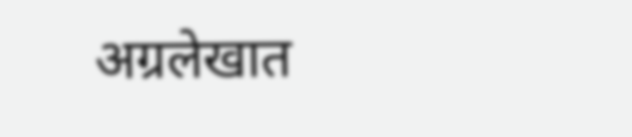अग्रलेखात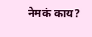नेमकं काय?